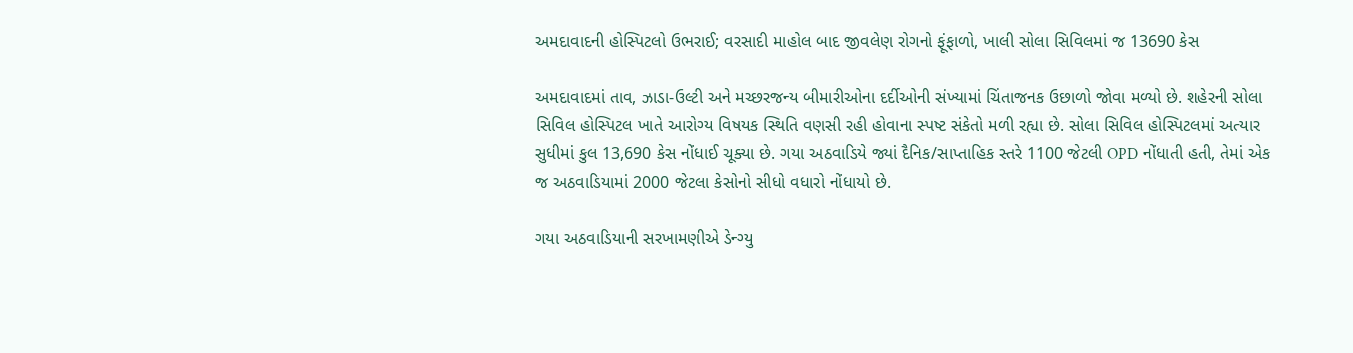અમદાવાદની હોસ્પિટલો ઉભરાઈ; વરસાદી માહોલ બાદ જીવલેણ રોગનો ફૂંફાળો, ખાલી સોલા સિવિલમાં જ 13690 કેસ

અમદાવાદમાં તાવ, ઝાડા-ઉલ્ટી અને મચ્છરજન્ય બીમારીઓના દર્દીઓની સંખ્યામાં ચિંતાજનક ઉછાળો જોવા મળ્યો છે. શહેરની સોલા સિવિલ હોસ્પિટલ ખાતે આરોગ્ય વિષયક સ્થિતિ વણસી રહી હોવાના સ્પષ્ટ સંકેતો મળી રહ્યા છે. સોલા સિવિલ હોસ્પિટલમાં અત્યાર સુધીમાં કુલ 13,690 કેસ નોંધાઈ ચૂક્યા છે. ગયા અઠવાડિયે જ્યાં દૈનિક/સાપ્તાહિક સ્તરે 1100 જેટલી OPD નોંધાતી હતી, તેમાં એક જ અઠવાડિયામાં 2000 જેટલા કેસોનો સીધો વધારો નોંધાયો છે.

ગયા અઠવાડિયાની સરખામણીએ ડેન્ગ્યુ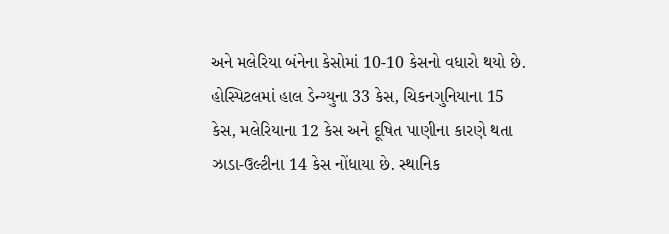અને મલેરિયા બંનેના કેસોમાં 10-10 કેસનો વધારો થયો છે. હોસ્પિટલમાં હાલ ડેન્ગ્યુના 33 કેસ, ચિકનગુનિયાના 15 કેસ, મલેરિયાના 12 કેસ અને દૂષિત પાણીના કારણે થતા ઝાડા-ઉલ્ટીના 14 કેસ નોંધાયા છે. સ્થાનિક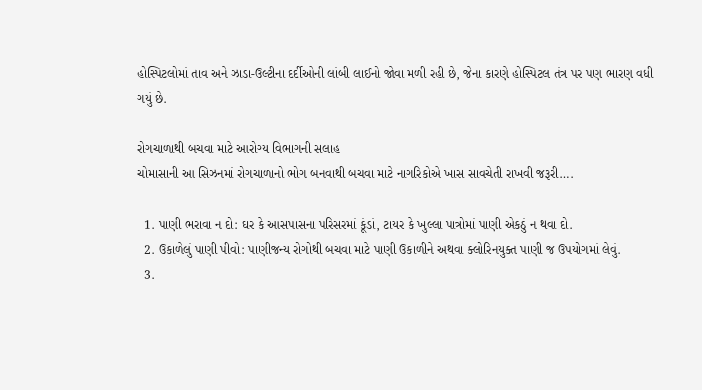હોસ્પિટલોમાં તાવ અને ઝાડા-ઉલ્ટીના દર્દીઓની લાંબી લાઈનો જોવા મળી રહી છે, જેના કારણે હોસ્પિટલ તંત્ર પર પણ ભારણ વધી ગયું છે.

રોગચાળાથી બચવા માટે આરોગ્ય વિભાગની સલાહ
ચોમાસાની આ સિઝનમાં રોગચાળાનો ભોગ બનવાથી બચવા માટે નાગરિકોએ ખાસ સાવચેતી રાખવી જરૂરી….

  1. પાણી ભરાવા ન દો: ઘર કે આસપાસના પરિસરમાં કૂંડાં, ટાયર કે ખુલ્લા પાત્રોમાં પાણી એકઠું ન થવા દો.
  2. ઉકાળેલું પાણી પીવો: પાણીજન્ય રોગોથી બચવા માટે પાણી ઉકાળીને અથવા ક્લોરિનયુક્ત પાણી જ ઉપયોગમાં લેવું.
  3.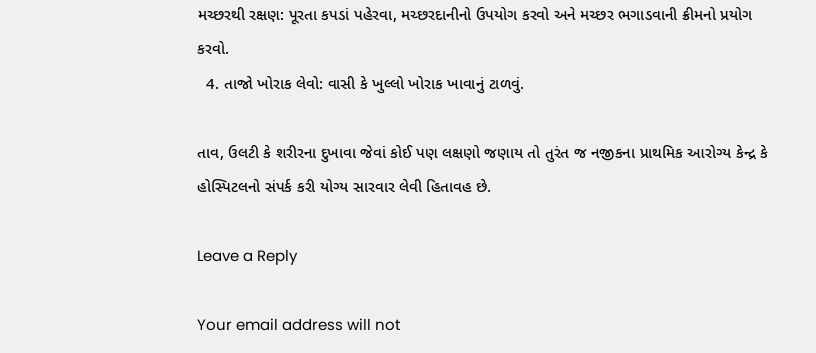મચ્છરથી રક્ષણ: પૂરતા કપડાં પહેરવા, મચ્છરદાનીનો ઉપયોગ કરવો અને મચ્છર ભગાડવાની ક્રીમનો પ્રયોગ કરવો.
  4. તાજો ખોરાક લેવો: વાસી કે ખુલ્લો ખોરાક ખાવાનું ટાળવું.

તાવ, ઉલટી કે શરીરના દુખાવા જેવાં કોઈ પણ લક્ષણો જણાય તો તુરંત જ નજીકના પ્રાથમિક આરોગ્ય કેન્દ્ર કે હોસ્પિટલનો સંપર્ક કરી યોગ્ય સારવાર લેવી હિતાવહ છે.

Leave a Reply

Your email address will not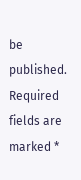be published. Required fields are marked *